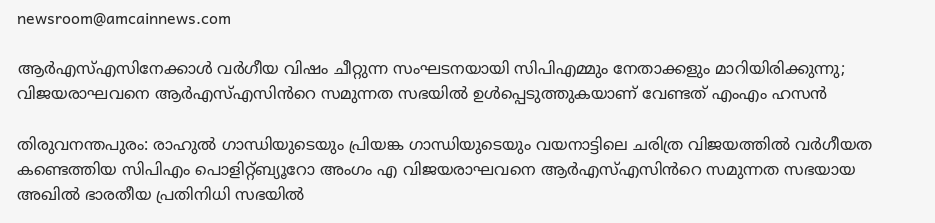newsroom@amcainnews.com

ആർഎസ്എസിനേക്കാൾ വർഗീയ വിഷം ചീറ്റുന്ന സംഘടനയായി സിപിഎമ്മും നേതാക്കളും മാറിയിരിക്കുന്നു; വിജയരാഘവനെ ആർഎസ്എസിൻറെ സമുന്നത സഭയിൽ ഉൾപ്പെടുത്തുകയാണ് വേണ്ടത് എംഎം ഹസൻ

തിരുവനന്തപുരം: രാഹുൽ ഗാന്ധിയുടെയും പ്രിയങ്ക ഗാന്ധിയുടെയും വയനാട്ടിലെ ചരിത്ര വിജയത്തിൽ വർഗീയത കണ്ടെത്തിയ സിപിഎം പൊളിറ്റ്ബ്യൂറോ അംഗം എ വിജയരാഘവനെ ആർഎസ്എസിൻറെ സമുന്നത സഭയായ അഖിൽ ഭാരതീയ പ്രതിനിധി സഭയിൽ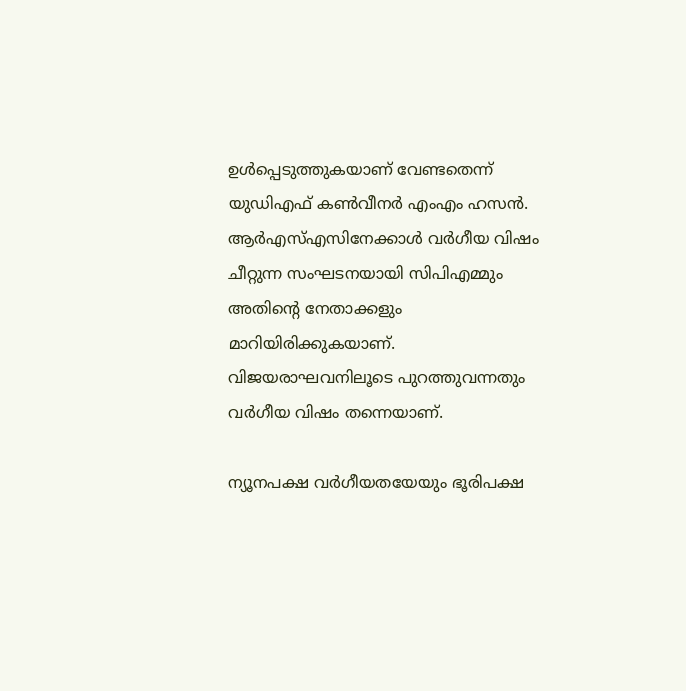ഉൾപ്പെടുത്തുകയാണ് വേണ്ടതെന്ന് യുഡിഎഫ് കൺവീനർ എംഎം ഹസൻ. ആർഎസ്എസിനേക്കാൾ വർഗീയ വിഷം ചീറ്റുന്ന സംഘടനയായി സിപിഎമ്മും അതിന്റെ നേതാക്കളും മാറിയിരിക്കുകയാണ്. വിജയരാഘവനിലൂടെ പുറത്തുവന്നതും വർഗീയ വിഷം തന്നെയാണ്.

ന്യൂനപക്ഷ വർഗീയതയേയും ഭൂരിപക്ഷ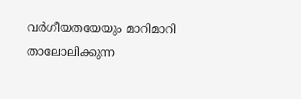വർഗീയതയേയും മാറിമാറി താലോലിക്കുന്ന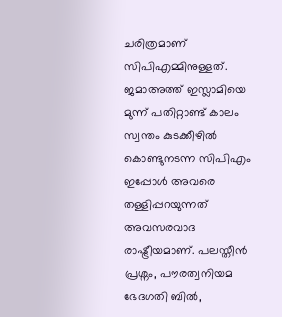ചരിത്രമാണ് സിപിഎമ്മിനുള്ളത്. ജമാഅത്ത് ഇസ്ലാമിയെ മുന്ന് പതിറ്റാണ്ട് കാലം സ്വന്തം കുടക്കീഴിൽ കൊണ്ടുനടന്ന സിപിഎം ഇപ്പോൾ അവരെ തള്ളിപ്പറയുന്നത് അവസരവാദ രാഷ്ട്രീയമാണ്. പലസ്തീൻ പ്രശ്നം, പൗരത്വനിയമ ഭേദഗതി ബിൽ,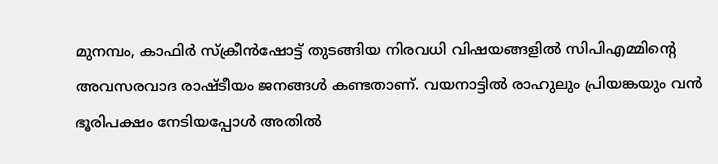മുനമ്പം, കാഫിർ സ്‌ക്രീൻഷോട്ട് തുടങ്ങിയ നിരവധി വിഷയങ്ങളിൽ സിപിഎമ്മിന്റെ അവസരവാദ രാഷ്ടീയം ജനങ്ങൾ കണ്ടതാണ്. വയനാട്ടിൽ രാഹുലും പ്രിയങ്കയും വൻ ഭൂരിപക്ഷം നേടിയപ്പോൾ അതിൽ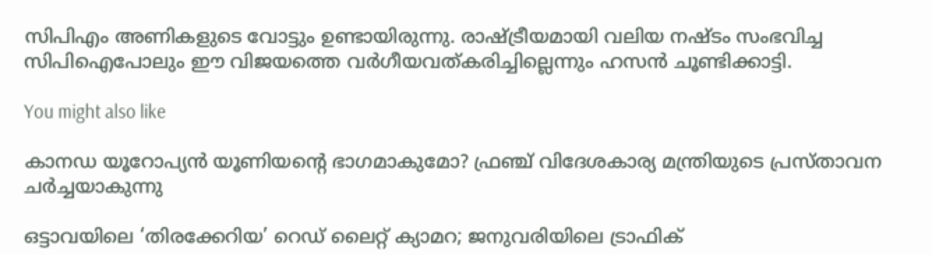സിപിഎം അണികളുടെ വോട്ടും ഉണ്ടായിരുന്നു. രാഷ്ട്രീയമായി വലിയ നഷ്ടം സംഭവിച്ച സിപിഐപോലും ഈ വിജയത്തെ വർഗീയവത്കരിച്ചില്ലെന്നും ഹസൻ ചൂണ്ടിക്കാട്ടി.

You might also like

കാനഡ യൂറോപ്യൻ യൂണിയന്റെ ഭാഗമാകുമോ? ഫ്രഞ്ച് വിദേശകാര്യ മന്ത്രിയുടെ പ്രസ്താവന ചർച്ചയാകുന്നു

ഒട്ടാവയിലെ ‘തിരക്കേറിയ’ റെഡ് ലൈറ്റ് ക്യാമറ; ജനുവരിയിലെ ട്രാഫിക്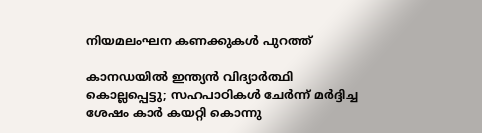നിയമലംഘന കണക്കുകൾ പുറത്ത്

കാനഡയിൽ ഇന്ത്യൻ വിദ്യാർത്ഥി കൊല്ലപ്പെട്ടു; സഹപാഠികൾ ചേർന്ന് മർദ്ദിച്ച ശേഷം കാർ കയറ്റി കൊന്നു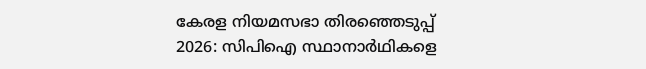കേരള നിയമസഭാ തിരഞ്ഞെടുപ്പ് 2026: സിപിഐ സ്ഥാനാർഥികളെ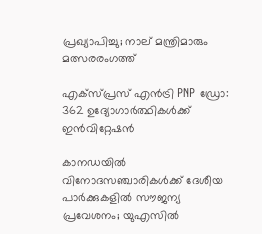പ്രഖ്യാപിച്ചു; നാല് മന്ത്രിമാരും മത്സരരംഗത്ത്

എക്സ്പ്രസ് എൻട്രി PNP ഡ്രോ: 362 ഉദ്യോഗാർത്ഥികൾക്ക് ഇൻവിറ്റേഷൻ

കാനഡയിൽ വിനോദസഞ്ചാരികൾക്ക് ദേശീയ പാർക്കുകളിൽ സൗജന്യ പ്രവേശനം; യുഎസിൽ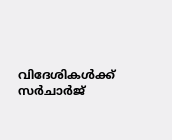വിദേശികൾക്ക് സർചാർജ്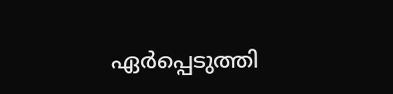ഏർപ്പെടുത്തി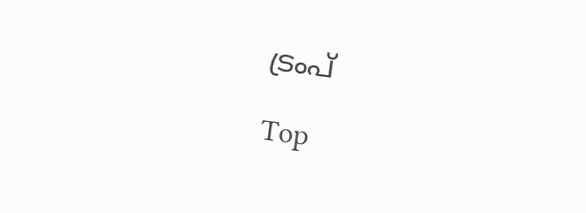ട്രംപ്

Top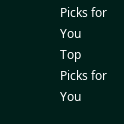Picks for You
Top Picks for You